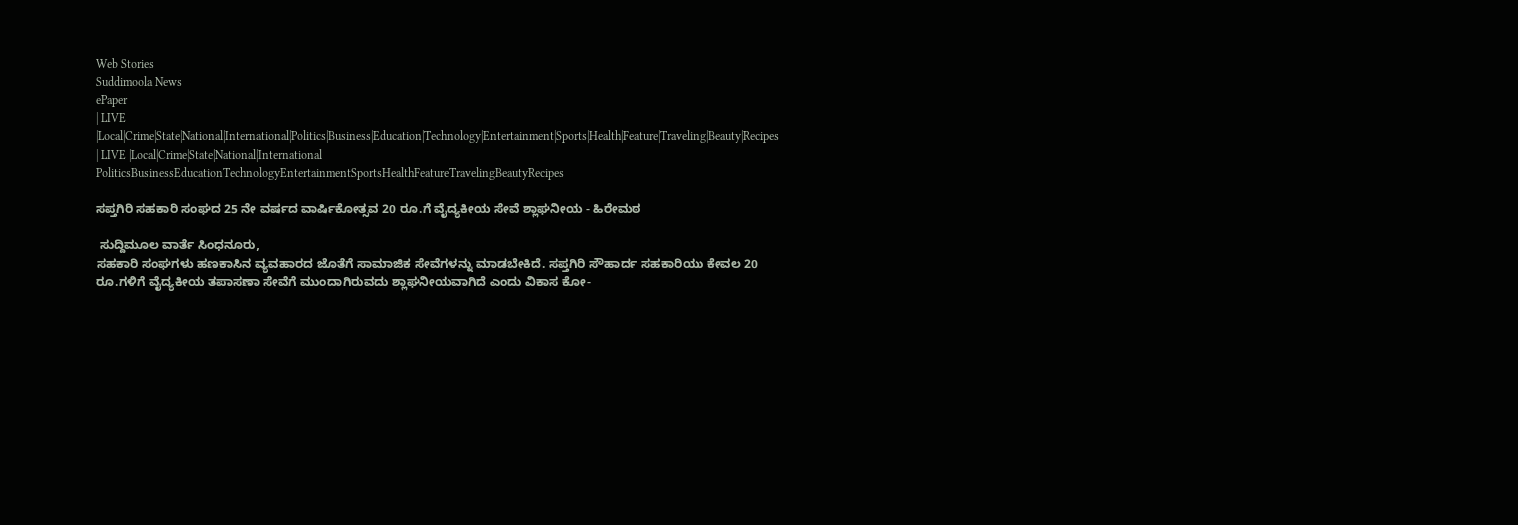Web Stories
Suddimoola News
ePaper
| LIVE |Local|Crime|State|National|International|Politics|Business|Education|Technology|Entertainment|Sports|Health|Feature|Traveling|Beauty|Recipes
| LIVE |Local|Crime|State|National|International
PoliticsBusinessEducationTechnologyEntertainmentSportsHealthFeatureTravelingBeautyRecipes

ಸಪ್ತಗಿರಿ ಸಹಕಾರಿ ಸಂಘದ 25 ನೇ ವರ್ಷದ ವಾರ್ಷಿಕೋತ್ಸವ 20 ರೂ.ಗೆ ವೈದ್ಯಕೀಯ ಸೇವೆ ಶ್ಲಾಘನೀಯ - ಹಿರೇಮಠ

 ಸುದ್ದಿಮೂಲ ವಾರ್ತೆ ಸಿಂಧನೂರು,
ಸಹಕಾರಿ ಸಂಘಗಳು ಹಣಕಾಸಿನ ವ್ಯವಹಾರದ ಜೊತೆಗೆ ಸಾಮಾಜಿಕ ಸೇವೆಗಳನ್ನು ಮಾಡಬೇಕಿದೆ. ಸಪ್ತಗಿರಿ ಸೌಹಾರ್ದ ಸಹಕಾರಿಯು ಕೇವಲ 20 ರೂ.ಗಳಿಗೆ ವೈದ್ಯಕೀಯ ತಪಾಸಣಾ ಸೇವೆಗೆ ಮುಂದಾಗಿರುವದು ಶ್ಲಾಘನೀಯವಾಗಿದೆ ಎಂದು ವಿಕಾಸ ಕೋ-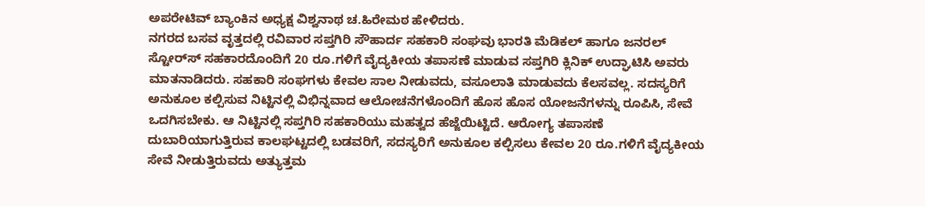ಅಪರೇಟಿವ್ ಬ್ಯಾಂಕಿನ ಅಧ್ಯಕ್ಷ ವಿಶ್ವನಾಥ ಚ.ಹಿರೇಮಠ ಹೇಳಿದರು.
ನಗರದ ಬಸವ ವೃತ್ತದಲ್ಲಿ ರವಿವಾರ ಸಪ್ತಗಿರಿ ಸೌಹಾರ್ದ ಸಹಕಾರಿ ಸಂಘವು ಭಾರತಿ ಮೆಡಿಕಲ್ ಹಾಗೂ ಜನರಲ್ ಸ್ಟೋರ್‌ಸ್‌ ಸಹಕಾರದೊಂದಿಗೆ 20 ರೂ.ಗಳಿಗೆ ವೈದ್ಯಕೀಯ ತಪಾಸಣೆ ಮಾಡುವ ಸಪ್ತಗಿರಿ ಕ್ಲಿನಿಕ್ ಉದ್ಘಾಟಿಸಿ ಅವರು ಮಾತನಾಡಿದರು. ಸಹಕಾರಿ ಸಂಘಗಳು ಕೇವಲ ಸಾಲ ನೀಡುವದು, ವಸೂಲಾತಿ ಮಾಡುವದು ಕೆಲಸವಲ್ಲ. ಸದಸ್ಯರಿಗೆ ಅನುಕೂಲ ಕಲ್ಪಿಸುವ ನಿಟ್ಟಿನಲ್ಲಿ ವಿಭಿನ್ನವಾದ ಆಲೋಚನೆಗಳೊಂದಿಗೆ ಹೊಸ ಹೊಸ ಯೋಜನೆಗಳನ್ನು ರೂಪಿಸಿ, ಸೇವೆ ಒದಗಿಸಬೇಕು. ಆ ನಿಟ್ಟಿನಲ್ಲಿ ಸಪ್ತಗಿರಿ ಸಹಕಾರಿಯು ಮಹತ್ವದ ಹೆಜ್ಜೆಯಿಟ್ಟಿದೆ. ಆರೋಗ್ಯ ತಪಾಸಣೆ ದುಬಾರಿಯಾಗುತ್ತಿರುವ ಕಾಲಘಟ್ಟದಲ್ಲಿ ಬಡವರಿಗೆ, ಸದಸ್ಯರಿಗೆ ಅನುಕೂಲ ಕಲ್ಪಿಸಲು ಕೇವಲ 20 ರೂ.ಗಳಿಗೆ ವೈದ್ಯಕೀಯ ಸೇವೆ ನೀಡುತ್ತಿರುವದು ಅತ್ಯುತ್ತಮ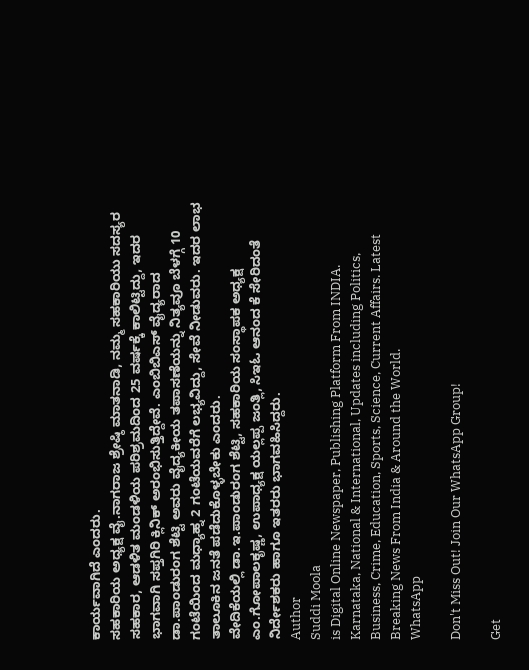ಕಾರ್ಯವಾಗಿದೆ ಎಂದರು.
ಸಹಕಾರಿಯ ಅಧ್ಯಕ್ಷ ವೈ.ನಾಗರಾಜ ಶ್ರೇಷ್ಠಿ ಮಾತನಾಡಿ, ನಮ್ಮ ಸಹಕಾರಿಯು ಸದಸ್ಯರ ಸಹಕಾರ, ಆಡಳಿತ ಮಂಡಳಿಯ ಪರಿಶ್ರಮದಿಂದ 25 ವರ್ಷಕ್ಕೆ ಕಾಲಿಟ್ಟಿದ್ದು, ಇದರ ಭಾಗವಾಗಿ ಸಪ್ತಗಿರಿ ಕ್ಲಿನಿಕ್ ಅರಂಭಿಸುತ್ತಿದ್ದೇವೆ. ಎಂಬಿಬಿಎಸ್ ವೈದ್ಯರಾದ ಡಾ.ಪಾಂಡುರಂಗ ಶೆಟ್ಟಿ ಅವರು ವೈದ್ಯಕೀಯ ತಪಾಸಣೆಯನ್ನು ನಿತ್ಯವೂ ಬೆಳಗ್ಗೆ 10 ಗಂಟೆಯಿಂದ ಮಧ್ಯಾಹ್ನ 2 ಗಂಟೆಯವರೆಗೆ ಲಭ್ಯವಿದ್ದು, ಸೇವೆ ನೀಡುವರು. ಇದರ ಲಾಭ ತಾಲೂಕಿನ ಜನತೆ ಪಡೆದುಕೊಳ್ಳಬೇಕು ಎಂದರು.
ವೇದಿಕೆಯಲ್ಲಿ ಡಾ.ಇ.ಪಾಂಡುರಂಗ ಶೆಟ್ಟಿ, ಸಹಕಾರಿಯ ಸಂಸ್ಥಾಪಕ ಅಧ್ಯಕ್ಷ ಎಂ.ಗೋಪಾಲಕೃಷ್ಣ, ಉಪಾಧ್ಯಕ್ಷ ಯಲ್ಲಪ್ಪ ಜಂತ್ಲಿ, ಸಿಇಓ ಆನಂದ ಕೆ ಸೇರಿದಂತೆ ನಿರ್ದೇಶಕರು ಹಾಗೂ ಇತರರು ಭಾಗವಹಿಸಿದ್ದರು.
Author
Suddi Moola
is Digital Online Newspaper, Publishing Platform From INDIA. Karnataka, National & International, Updates including Politics, Business, Crime, Education, Sports, Science, Current Affairs. Latest Breaking News From India & Around the World.
WhatsApp

Don't Miss Out! Join Our WhatsApp Group!

Get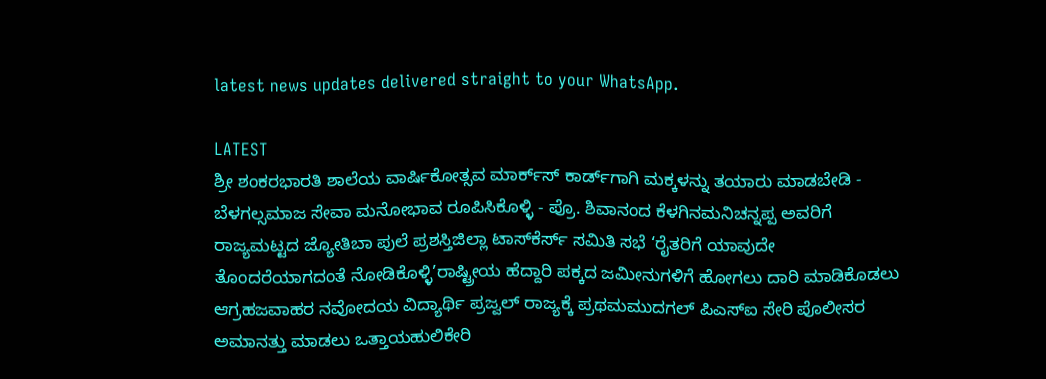latest news updates delivered straight to your WhatsApp.

LATEST
ಶ್ರೀ ಶಂಕರಭಾರತಿ ಶಾಲೆಯ ವಾರ್ಷಿಕೋತ್ಸವ ಮಾರ್ಕ್‌ಸ್‌ ಕಾರ್ಡ್‌ಗಾಗಿ ಮಕ್ಕಳನ್ನು ತಯಾರು ಮಾಡಬೇಡಿ - ಬೆಳಗಲ್ಸಮಾಜ ಸೇವಾ ಮನೋಭಾವ ರೂಪಿಸಿಕೊಳ್ಳಿ - ಪ್ರೊ. ಶಿವಾನಂದ ಕೆಳಗಿನಮನಿಚನ್ನಪ್ಪ ಅವರಿಗೆ ರಾಜ್ಯಮಟ್ಟದ ಜ್ಯೋತಿಬಾ ಪುಲೆ ಪ್ರಶಸ್ತಿಜಿಲ್ಲಾ ಟಾಸ್‌‌ಕೆರ್ಸ್ ಸಮಿತಿ ಸಭೆ ‘ರೈತರಿಗೆ ಯಾವುದೇ ತೊಂದರೆಯಾಗದಂತೆ ನೋಡಿಕೊಳ್ಳಿ’ರಾಷ್ಟ್ರೀಯ ಹೆದ್ದಾರಿ ಪಕ್ಕದ ಜಮೀನುಗಳಿಗೆ ಹೋಗಲು ದಾರಿ ಮಾಡಿಕೊಡಲು ಆಗ್ರಹಜವಾಹರ ನವೋದಯ ವಿದ್ಯಾರ್ಥಿ ಪ್ರಜ್ವಲ್ ರಾಜ್ಯಕ್ಕೆ ಪ್ರಥಮಮುದಗಲ್ ಪಿಎಸ್‌ಐ ಸೇರಿ ಪೊಲೀಸರ ಅಮಾನತ್ತು ಮಾಡಲು ಒತ್ತಾಯಹುಲಿಕೇರಿ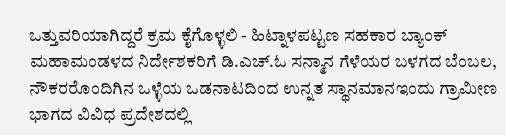ಒತ್ತುವರಿಯಾಗಿದ್ದರೆ ಕ್ರಮ ಕೈಗೊಳ್ಳಲಿ - ಹಿಟ್ನಾಳಪಟ್ಟಣ ಸಹಕಾರ ಬ್ಯಾಂಕ್ ಮಹಾಮಂಡಳದ ನಿರ್ದೇಶಕರಿಗೆ ಡಿ.ಎಚ್.ಓ ಸನ್ಮಾನ ಗೆಳೆಯರ ಬಳಗದ ಬೆಂಬಲ, ನೌಕರರೊಂದಿಗಿನ ಒಳ್ಳೆಯ ಒಡನಾಟದಿಂದ ಉನ್ನತ ಸ್ಥಾನಮಾನಇಂದು ಗ್ರಾಮೀಣ ಭಾಗದ ವಿವಿಧ ಪ್ರದೇಶದಲ್ಲಿ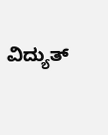ವಿದ್ಯುತ್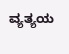ವ್ಯತ್ಯಯ